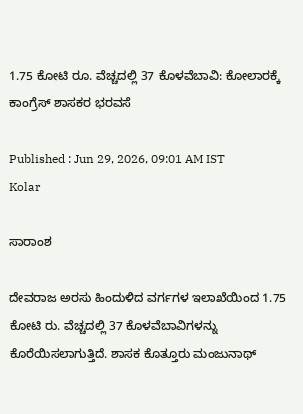1.75 ಕೋಟಿ ರೂ. ವೆಚ್ಚದಲ್ಲಿ 37 ಕೊಳವೆಬಾವಿ: ಕೋಲಾರಕ್ಕೆ ಕಾಂಗ್ರೆಸ್ ಶಾಸಕರ ಭರವಸೆ

Published : Jun 29, 2026, 09:01 AM IST
Kolar

ಸಾರಾಂಶ

ದೇವರಾಜ ಅರಸು ಹಿಂದುಳಿದ ವರ್ಗಗಳ ಇಲಾಖೆಯಿಂದ 1.75 ಕೋಟಿ ರು. ವೆಚ್ಚದಲ್ಲಿ 37 ಕೊಳವೆಬಾವಿಗಳನ್ನು ಕೊರೆಯಿಸಲಾಗುತ್ತಿದೆ. ಶಾಸಕ ಕೊತ್ತೂರು ಮಂಜುನಾಥ್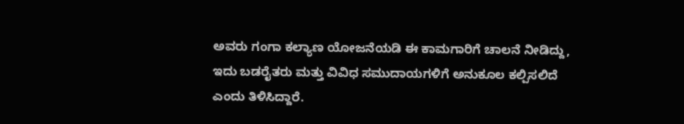ಅವರು ಗಂಗಾ ಕಲ್ಯಾಣ ಯೋಜನೆಯಡಿ ಈ ಕಾಮಗಾರಿಗೆ ಚಾಲನೆ ನೀಡಿದ್ದು, ಇದು ಬಡರೈತರು ಮತ್ತು ವಿವಿಧ ಸಮುದಾಯಗಳಿಗೆ ಅನುಕೂಲ ಕಲ್ಪಿಸಲಿದೆ ಎಂದು ತಿಳಿಸಿದ್ದಾರೆ.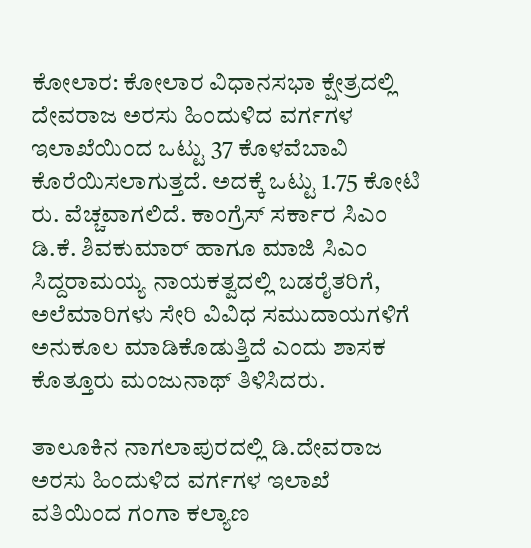ಕೋಲಾರ: ಕೋಲಾರ ವಿಧಾನಸಭಾ ಕ್ಷೇತ್ರದಲ್ಲಿ ದೇವರಾಜ ಅರಸು ಹಿಂದುಳಿದ ವರ್ಗಗಳ ಇಲಾಖೆಯಿಂದ ಒಟ್ಟು 37 ಕೊಳವೆಬಾವಿ ಕೊರೆಯಿಸಲಾಗುತ್ತದೆ. ಅದಕ್ಕೆ ಒಟ್ಟು 1.75 ಕೋಟಿ ರು. ವೆಚ್ಚವಾಗಲಿದೆ. ಕಾಂಗ್ರೆಸ್ ಸರ್ಕಾರ ಸಿಎಂ ಡಿ.ಕೆ. ಶಿವಕುಮಾರ್ ಹಾಗೂ ಮಾಜಿ ಸಿಎಂ ಸಿದ್ದರಾಮಯ್ಯ ನಾಯಕತ್ವದಲ್ಲಿ ಬಡರೈತರಿಗೆ, ಅಲೆಮಾರಿಗಳು ಸೇರಿ ವಿವಿಧ ಸಮುದಾಯಗಳಿಗೆ ಅನುಕೂಲ ಮಾಡಿಕೊಡುತ್ತಿದೆ ಎಂದು ಶಾಸಕ ಕೊತ್ತೂರು ಮಂಜುನಾಥ್ ತಿಳಿಸಿದರು.

ತಾಲೂಕಿನ ನಾಗಲಾಪುರದಲ್ಲಿ ಡಿ.ದೇವರಾಜ ಅರಸು ಹಿಂದುಳಿದ ವರ್ಗಗಳ ಇಲಾಖೆ ವತಿಯಿಂದ ಗಂಗಾ ಕಲ್ಯಾಣ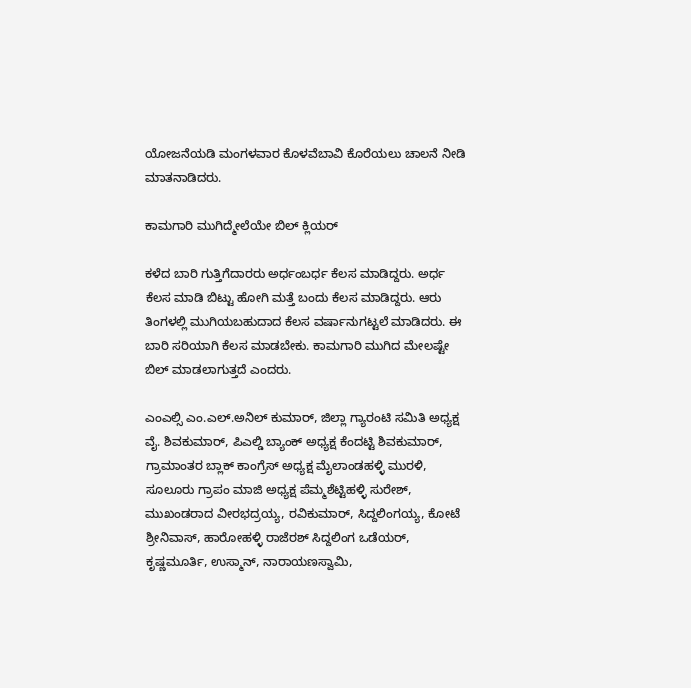ಯೋಜನೆಯಡಿ ಮಂಗಳವಾರ ಕೊಳವೆಬಾವಿ ಕೊರೆಯಲು ಚಾಲನೆ ನೀಡಿ ಮಾತನಾಡಿದರು.

ಕಾಮಗಾರಿ ಮುಗಿದ್ಮೇಲೆಯೇ ಬಿಲ್ ಕ್ಲಿಯರ್

ಕಳೆದ ಬಾರಿ ಗುತ್ತಿಗೆದಾರರು ಅರ್ಧಂಬರ್ಧ ಕೆಲಸ ಮಾಡಿದ್ದರು. ಅರ್ಧ ಕೆಲಸ ಮಾಡಿ ಬಿಟ್ಟು ಹೋಗಿ ಮತ್ತೆ ಬಂದು ಕೆಲಸ ಮಾಡಿದ್ದರು. ಆರು ತಿಂಗಳಲ್ಲಿ ಮುಗಿಯಬಹುದಾದ ಕೆಲಸ ವರ್ಷಾನುಗಟ್ಟಲೆ ಮಾಡಿದರು. ಈ ಬಾರಿ ಸರಿಯಾಗಿ ಕೆಲಸ ಮಾಡಬೇಕು. ಕಾಮಗಾರಿ ಮುಗಿದ ಮೇಲಷ್ಟೇ ಬಿಲ್ ಮಾಡಲಾಗುತ್ತದೆ ಎಂದರು.

ಎಂಎಲ್ಸಿ ಎಂ.ಎಲ್.ಅನಿಲ್ ಕುಮಾರ್, ಜಿಲ್ಲಾ ಗ್ಯಾರಂಟಿ ಸಮಿತಿ ಅಧ್ಯಕ್ಷ ವೈ. ಶಿವಕುಮಾರ್, ಪಿಎಲ್ಡಿ ಬ್ಯಾಂಕ್ ಅಧ್ಯಕ್ಷ ಕೆಂದಟ್ಟಿ ಶಿವಕುಮಾರ್, ಗ್ರಾಮಾಂತರ ಬ್ಲಾಕ್ ಕಾಂಗ್ರೆಸ್ ಅಧ್ಯಕ್ಷ ಮೈಲಾಂಡಹಳ್ಳಿ ಮುರಳಿ, ಸೂಲೂರು ಗ್ರಾಪಂ ಮಾಜಿ ಅಧ್ಯಕ್ಷ ಪೆಮ್ಮಶೆಟ್ಟಿಹಳ್ಳಿ ಸುರೇಶ್, ಮುಖಂಡರಾದ ವೀರಭದ್ರಯ್ಯ, ರವಿಕುಮಾರ್, ಸಿದ್ದಲಿಂಗಯ್ಯ, ಕೋಟೆ ಶ್ರೀನಿವಾಸ್, ಹಾರೋಹಳ್ಳಿ ರಾಜೆರಶ್ ಸಿದ್ದಲಿಂಗ ಒಡೆಯರ್, ಕೃಷ್ಣಮೂರ್ತಿ, ಉಸ್ಮಾನ್, ನಾರಾಯಣಸ್ವಾಮಿ,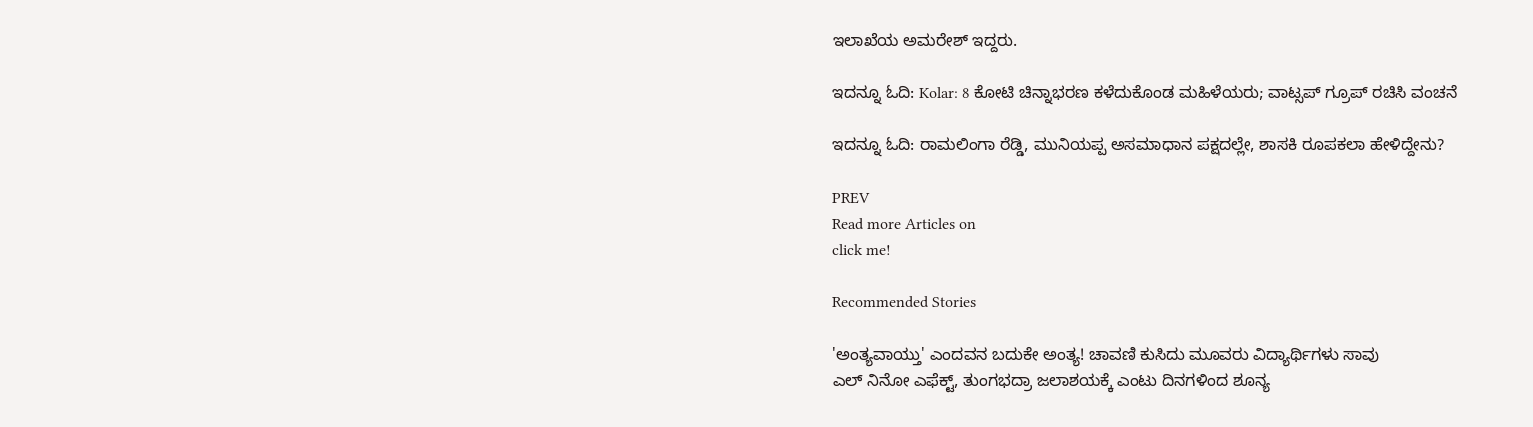ಇಲಾಖೆಯ ಅಮರೇಶ್ ಇದ್ದರು.

ಇದನ್ನೂ ಓದಿ: Kolar: 8 ಕೋಟಿ ಚಿನ್ನಾಭರಣ ಕಳೆದುಕೊಂಡ ಮಹಿಳೆಯರು; ವಾಟ್ಸಪ್ ಗ್ರೂಪ್‌ ರಚಿಸಿ ವಂಚನೆ

ಇದನ್ನೂ ಓದಿ: ರಾಮಲಿಂಗಾ ರೆಡ್ಡಿ, ಮುನಿಯಪ್ಪ ಅಸಮಾಧಾನ ಪಕ್ಷದಲ್ಲೇ, ಶಾಸಕಿ ರೂಪಕಲಾ ಹೇಳಿದ್ದೇನು?

PREV
Read more Articles on
click me!

Recommended Stories

'ಅಂತ್ಯವಾಯ್ತು' ಎಂದವನ ಬದುಕೇ ಅಂತ್ಯ! ಚಾವಣಿ ಕುಸಿದು ಮೂವರು ವಿದ್ಯಾರ್ಥಿಗಳು ಸಾವು
ಎಲ್‌ ನಿನೋ ಎಫೆಕ್ಟ್, ತುಂಗಭದ್ರಾ ಜಲಾಶಯಕ್ಕೆ ಎಂಟು ದಿನಗಳಿಂದ ಶೂನ್ಯ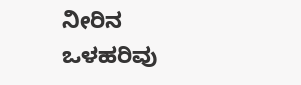ನೀರಿನ ಒಳಹರಿವು